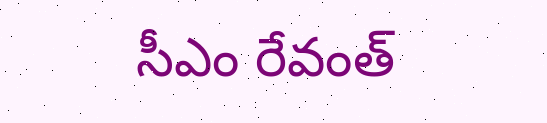సీఎం రేవంత్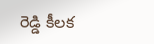రెడ్డి కీలక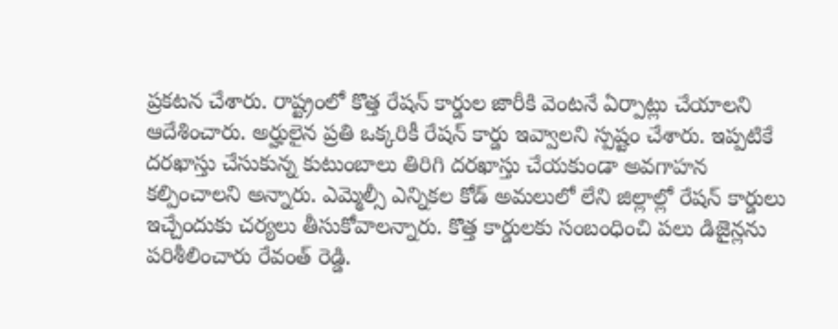ప్రకటన చేశారు. రాష్ట్రంలో కొత్త రేషన్ కార్డుల జారీకి వెంటనే ఏర్పాట్లు చేయాలని ఆదేశించారు. అర్హులైన ప్రతి ఒక్కరికీ రేషన్ కార్డు ఇవ్వాలని స్పష్టం చేశారు. ఇప్పటికే దరఖాస్తు చేసుకున్న కుటుంబాలు తిరిగి దరఖాస్తు చేయకుండా అవగాహన కల్పించాలని అన్నారు. ఎమ్మెల్సీ ఎన్నికల కోడ్ అమలులో లేని జిల్లాల్లో రేషన్ కార్డులు ఇచ్చేందుకు చర్యలు తీసుకోవాలన్నారు. కొత్త కార్డులకు సంబంధించి పలు డిజైన్లను పరిశీలించారు రేవంత్ రెడ్డి.